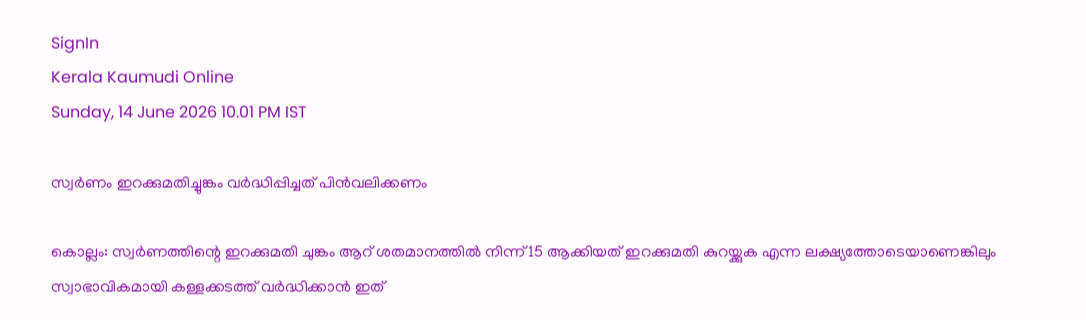SignIn
Kerala Kaumudi Online
Sunday, 14 June 2026 10.01 PM IST

സ്വർണം ഇറക്കുമതിച്ചുങ്കം വർദ്ധിപ്പിച്ചത് പിൻവലിക്കണം

കൊല്ലം: സ്വർണത്തിന്റെ ഇറക്കുമതി ചുങ്കം ആറ് ശതമാനത്തിൽ നിന്ന് 15 ആക്കിയത് ഇറക്കുമതി കുറയ്ക്കുക എന്ന ലക്ഷ്യത്തോടെയാണെങ്കിലും സ്വാഭാവികമായി കള്ളക്കടത്ത് വർദ്ധിക്കാൻ ഇത്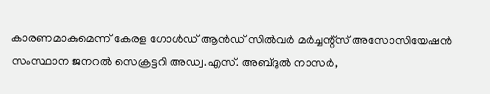കാരണമാകുമെന്ന് കേരള ഗോൾഡ് ആൻഡ് സിൽവർ മർച്ചന്റ്സ് അസോസിയേഷൻ സംസ്ഥാന ജനറൽ സെക്രട്ടറി അഡ്വ.എസ്. അബ്ദുൽ നാസർ,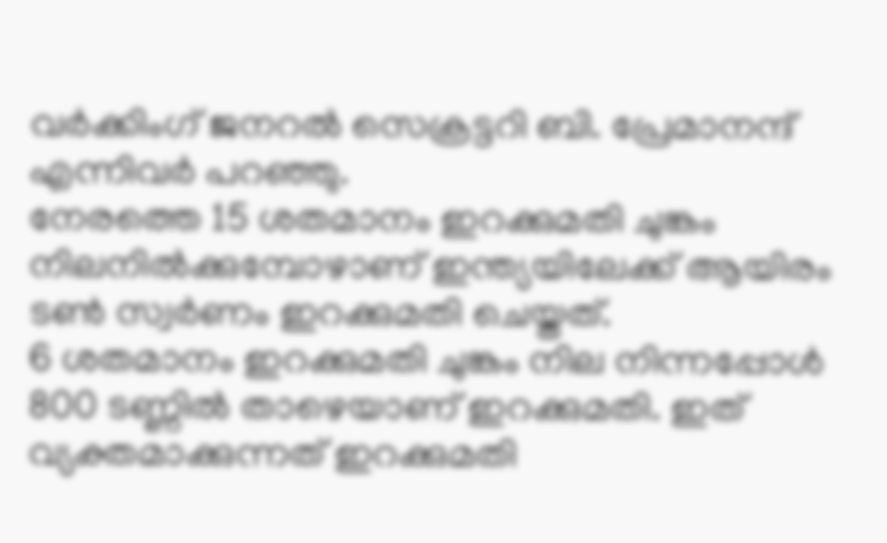വർക്കിംഗ് ജനറൽ സെക്രട്ടറി ബി. പ്രേമാനന്ദ് എന്നിവർ പറഞ്ഞു.
നേരത്തെ 15 ശതമാനം ഇറക്കുമതി ചുങ്കം നിലനിൽക്കുമ്പോഴാണ് ഇന്ത്യയിലേക്ക് ആയിരം ടൺ സ്വർണം ഇറക്കുമതി ചെയ്തത്.
6 ശതമാനം ഇറക്കുമതി ചുങ്കം നില നിന്നപ്പോൾ 800 ടണ്ണിൽ താഴെയാണ് ഇറക്കുമതി. ഇത് വ്യക്തമാക്കുന്നത് ഇറക്കുമതി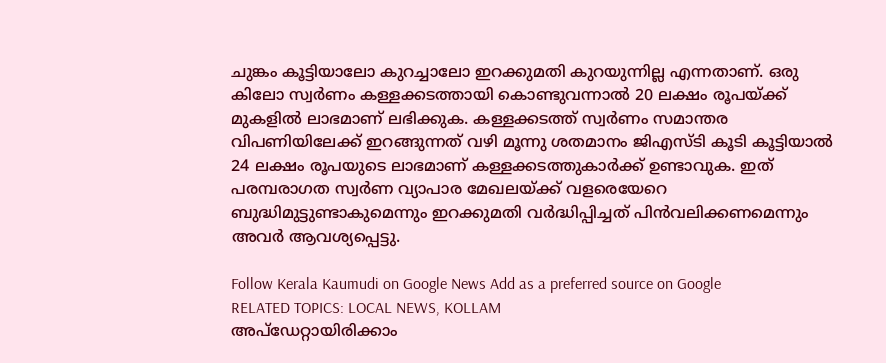ചുങ്കം കൂട്ടിയാലോ കുറച്ചാലോ ഇറക്കുമതി കുറയുന്നില്ല എന്നതാണ്. ഒരു കിലോ സ്വർണം കള്ളക്കടത്തായി കൊണ്ടുവന്നാൽ 20 ലക്ഷം രൂപയ്ക്ക് മുകളിൽ ലാഭമാണ് ലഭിക്കുക. കള്ളക്കടത്ത് സ്വർണം സമാന്തര വിപണിയിലേക്ക് ഇറങ്ങുന്നത് വഴി മൂന്നു ശതമാനം ജിഎസ്ടി കൂടി കൂട്ടിയാൽ 24 ലക്ഷം രൂപയുടെ ലാഭമാണ് കള്ളക്കടത്തുകാർക്ക് ഉണ്ടാവുക. ഇത് പരമ്പരാഗത സ്വർണ വ്യാപാര മേഖലയ്ക്ക് വളരെയേറെ ബുദ്ധിമുട്ടുണ്ടാകുമെന്നും ഇറക്കുമതി വർദ്ധിപ്പിച്ചത് പിൻവലിക്കണമെന്നും അവർ ആവശ്യപ്പെട്ടു.

Follow Kerala Kaumudi on Google News Add as a preferred source on Google
RELATED TOPICS: LOCAL NEWS, KOLLAM
അപ്ഡേറ്റായിരിക്കാം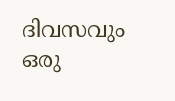ദിവസവും
ഒരു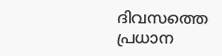ദിവസത്തെ പ്രധാന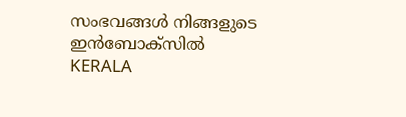സംഭവങ്ങൾ നിങ്ങളുടെ ഇൻബോക്സിൽ
KERALA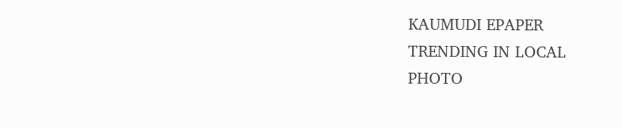KAUMUDI EPAPER
TRENDING IN LOCAL
PHOTO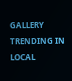GALLERY
TRENDING IN LOCAL